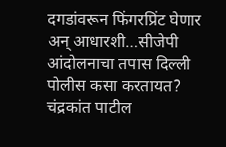दगडांवरून फिंगरप्रिंट घेणार अन् आधारशी…सीजेपी आंदोलनाचा तपास दिल्ली पोलीस कसा करतायत? चंद्रकांत पाटील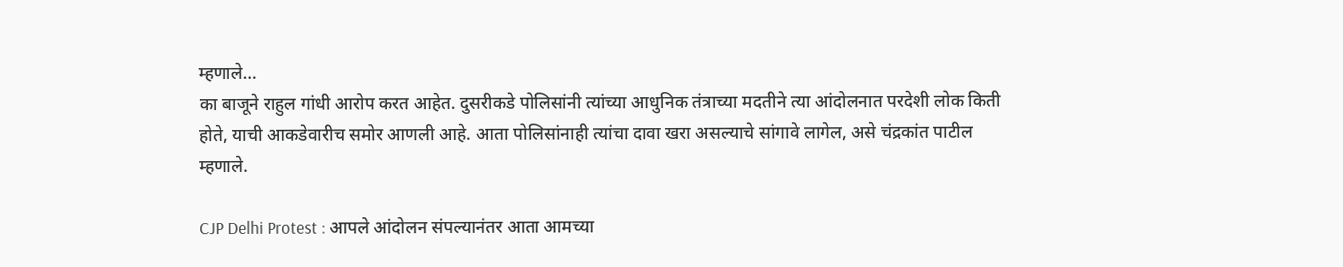म्हणाले…
का बाजूने राहुल गांधी आरोप करत आहेत. दुसरीकडे पोलिसांनी त्यांच्या आधुनिक तंत्राच्या मदतीने त्या आंदोलनात परदेशी लोक किती होते, याची आकडेवारीच समोर आणली आहे. आता पोलिसांनाही त्यांचा दावा खरा असल्याचे सांगावे लागेल, असे चंद्रकांत पाटील म्हणाले.

CJP Delhi Protest : आपले आंदोलन संपल्यानंतर आता आमच्या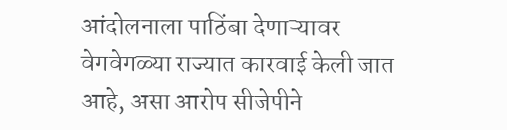आंदोलनाला पाठिंबा देणाऱ्यावर वेगवेगळ्या राज्यात कारवाई केली जात आहे, असा आरोप सीजेपीने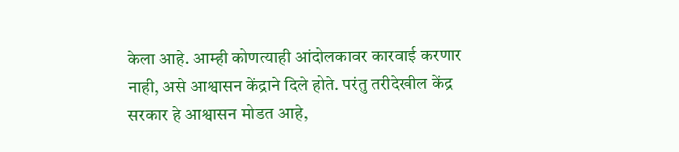केला आहे. आम्ही कोणत्याही आंदोलकावर कारवाई करणार नाही, असे आश्वासन केंद्राने दिले होते. परंतु तरीदेखील केंद्र सरकार हे आश्वासन मोडत आहे,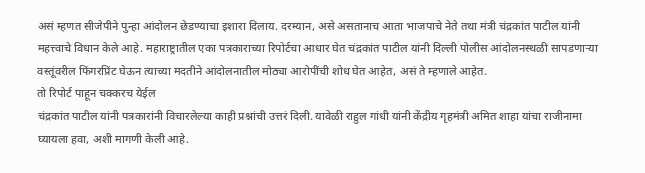असं म्हणत सीजेपीने पुन्हा आंदोलन छेडण्याचा इशारा दिलाय. दरम्यान, असे असतानाच आता भाजपाचे नेते तथा मंत्री चंद्रकांत पाटील यांनी महत्त्वाचे विधान केले आहे. महाराष्ट्रातील एका पत्रकाराच्या रिपोर्टचा आधार घेत चंद्रकांत पाटील यांनी दिल्ली पोलीस आंदोलनस्थळी सापडणाऱ्या वस्तूंवरील फिंगरप्रिंट घेऊन त्याच्या मदतीने आंदोलनातील मोठ्या आरोपींची शोध घेत आहेत, असं ते म्हणाले आहेत.
तो रिपोर्ट पाहून चक्करच येईल
चंद्रकांत पाटील यांनी पत्रकारांनी विचारलेल्या काही प्रश्नांची उत्तरं दिली. यावेळी राहुल गांधी यांनी केंद्रीय गृहमंत्री अमित शाहा यांचा राजीनामा घ्यायला हवा, अशी मागणी केली आहे.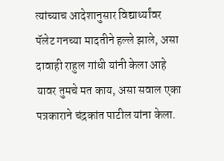त्यांच्याच आदेशानुसार विद्यार्थ्यांवर पॅलेट गनच्या मादतीने हल्ले झाले, असा दावाही राहुल गांधी यांनी केला आहे यावर तुमचे मत काय, असा सवाल एका पत्रकाराने चंद्रकांत पाटील यांना केला.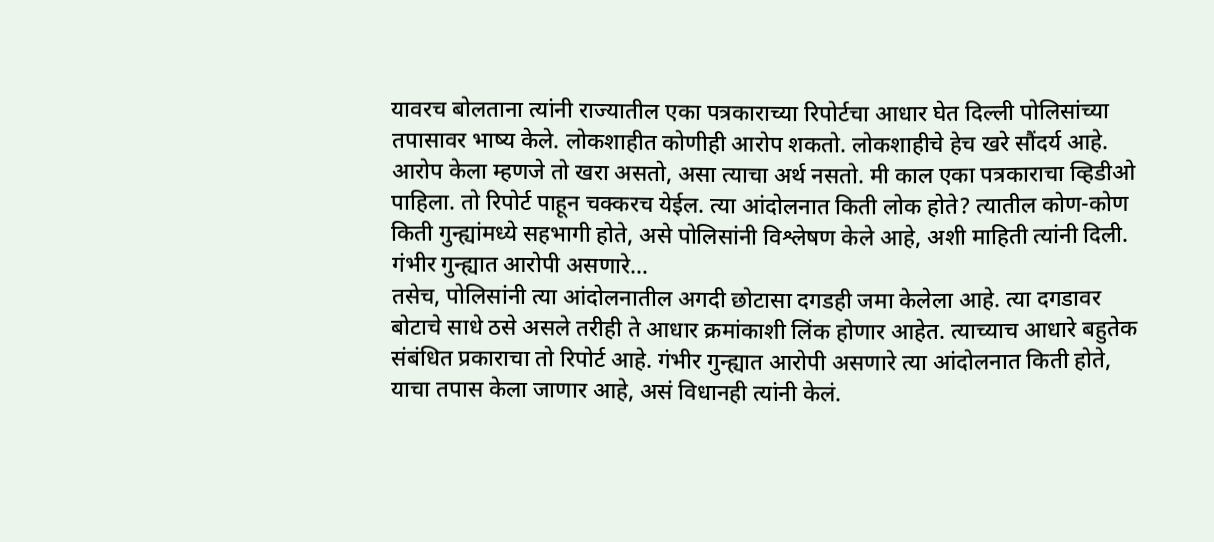यावरच बोलताना त्यांनी राज्यातील एका पत्रकाराच्या रिपोर्टचा आधार घेत दिल्ली पोलिसांच्या तपासावर भाष्य केले. लोकशाहीत कोणीही आरोप शकतो. लोकशाहीचे हेच खरे सौंदर्य आहे. आरोप केला म्हणजे तो खरा असतो, असा त्याचा अर्थ नसतो. मी काल एका पत्रकाराचा व्हिडीओ पाहिला. तो रिपोर्ट पाहून चक्करच येईल. त्या आंदोलनात किती लोक होते? त्यातील कोण-कोण किती गुन्ह्यांमध्ये सहभागी होते, असे पोलिसांनी विश्लेषण केले आहे, अशी माहिती त्यांनी दिली.
गंभीर गुन्ह्यात आरोपी असणारे…
तसेच, पोलिसांनी त्या आंदोलनातील अगदी छोटासा दगडही जमा केलेला आहे. त्या दगडावर बोटाचे साधे ठसे असले तरीही ते आधार क्रमांकाशी लिंक होणार आहेत. त्याच्याच आधारे बहुतेक संबंधित प्रकाराचा तो रिपोर्ट आहे. गंभीर गुन्ह्यात आरोपी असणारे त्या आंदोलनात किती होते, याचा तपास केला जाणार आहे, असं विधानही त्यांनी केलं.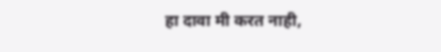हा दावा मी करत नाही,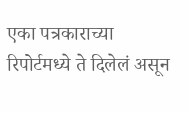एका पत्रकाराच्या रिपोर्टमध्ये ते दिलेलं असून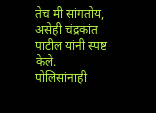तेच मी सांगतोय, असेही चंद्रकांत पाटील यांनी स्पष्ट केले.
पोलिसांनाही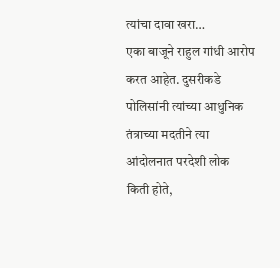त्यांचा दावा खरा…
एका बाजूने राहुल गांधी आरोप करत आहेत. दुसरीकडे पोलिसांनी त्यांच्या आधुनिक तंत्राच्या मदतीने त्या आंदोलनात परदेशी लोक किती होते,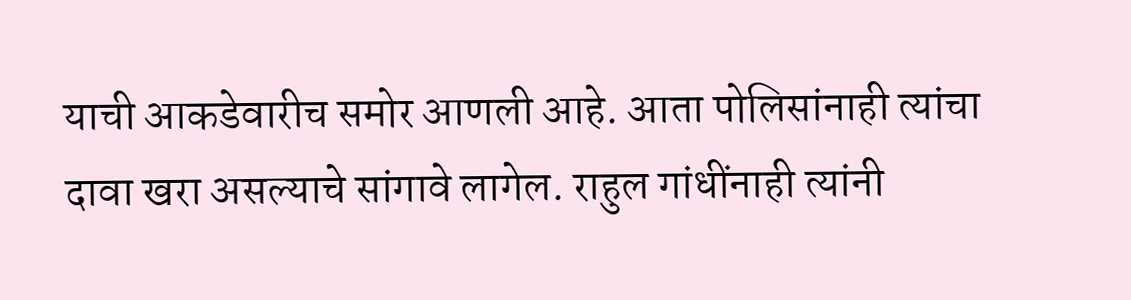याची आकडेवारीच समोर आणली आहे. आता पोलिसांनाही त्यांचा दावा खरा असल्याचे सांगावे लागेल. राहुल गांधींनाही त्यांनी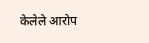केलेले आरोप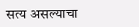सत्य असल्याचा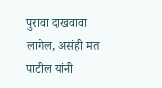पुरावा दाखवावा लागेल, असंही मत पाटील यांनी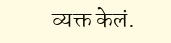व्यक्त केलं.